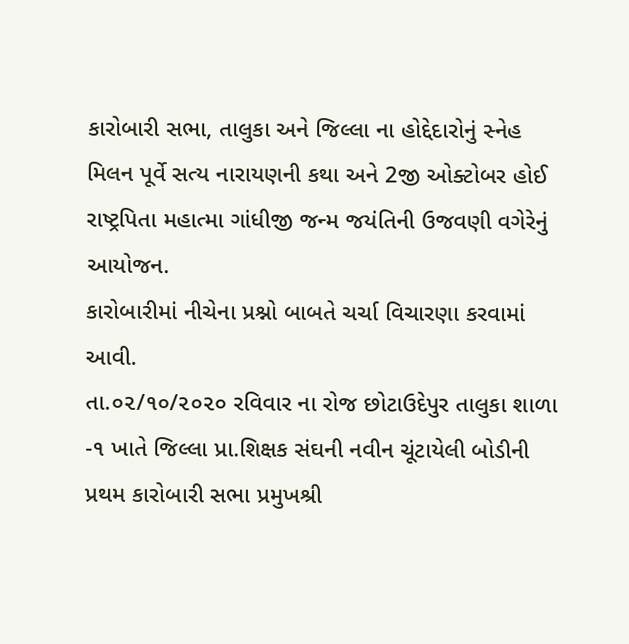કારોબારી સભા, તાલુકા અને જિલ્લા ના હોદ્દેદારોનું સ્નેહ મિલન પૂર્વે સત્ય નારાયણની કથા અને 2જી ઓક્ટોબર હોઈ રાષ્ટ્રપિતા મહાત્મા ગાંધીજી જન્મ જયંતિની ઉજવણી વગેરેનું આયોજન.
કારોબારીમાં નીચેના પ્રશ્નો બાબતે ચર્ચા વિચારણા કરવામાં આવી.
તા.૦૨/૧૦/૨૦૨૦ રવિવાર ના રોજ છોટાઉદેપુર તાલુકા શાળા -૧ ખાતે જિલ્લા પ્રા.શિક્ષક સંઘની નવીન ચૂંટાયેલી બોડીની પ્રથમ કારોબારી સભા પ્રમુખશ્રી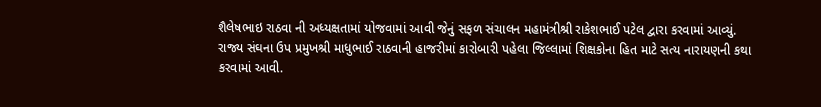શૈલેષભાઇ રાઠવા ની અધ્યક્ષતામાં યોજવામાં આવી જેનું સફળ સંચાલન મહામંત્રીશ્રી રાકેશભાઈ પટેલ દ્વારા કરવામાં આવ્યું. રાજ્ય સંઘના ઉપ પ્રમુખશ્રી માધુભાઈ રાઠવાની હાજરીમાં કારોબારી પહેલા જિલ્લામાં શિક્ષકોના હિત માટે સત્ય નારાયણની કથા કરવામાં આવી.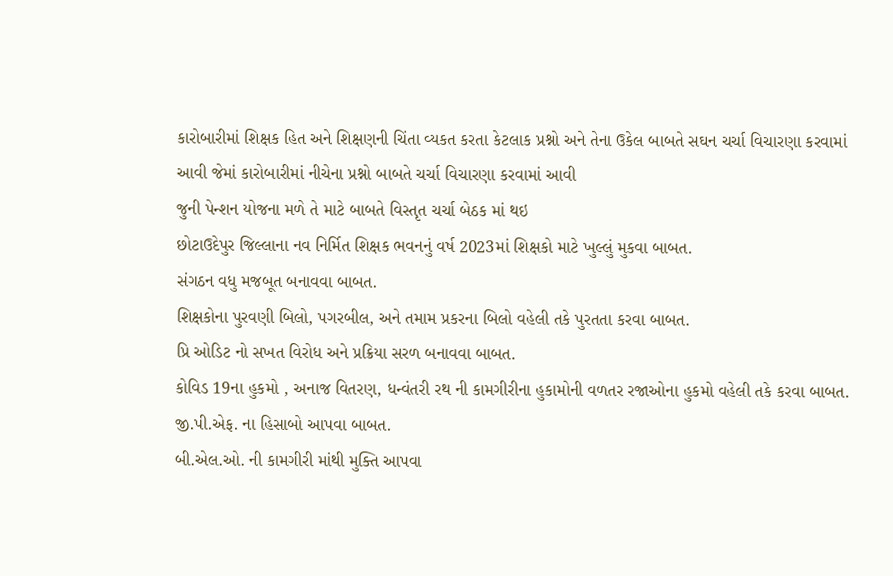કારોબારીમાં શિક્ષક હિત અને શિક્ષણની ચિંતા વ્યકત કરતા કેટલાક પ્રશ્નો અને તેના ઉકેલ બાબતે સઘન ચર્ચા વિચારણા કરવામાં આવી જેમાં કારોબારીમાં નીચેના પ્રશ્નો બાબતે ચર્ચા વિચારણા કરવામાં આવી
જુની પેન્શન યોજના મળે તે માટે બાબતે વિસ્તૃત ચર્ચા બેઠક માં થઇ
છોટાઉદેપુર જિલ્લાના નવ નિર્મિત શિક્ષક ભવનનું વર્ષ 2023માં શિક્ષકો માટે ખુલ્લું મુકવા બાબત.
સંગઠન વધુ મજબૂત બનાવવા બાબત.
શિક્ષકોના પુરવણી બિલો, પગરબીલ, અને તમામ પ્રકરના બિલો વહેલી તકે પુરતતા કરવા બાબત.
પ્રિ ઓડિટ નો સખત વિરોધ અને પ્રક્રિયા સરળ બનાવવા બાબત.
કોવિડ 19ના હુકમો , અનાજ વિતરણ, ધન્વંતરી રથ ની કામગીરીના હુકામોની વળતર રજાઓના હુકમો વહેલી તકે કરવા બાબત.
જી.પી.એફ. ના હિસાબો આપવા બાબત.
બી.એલ.ઓ. ની કામગીરી માંથી મુક્તિ આપવા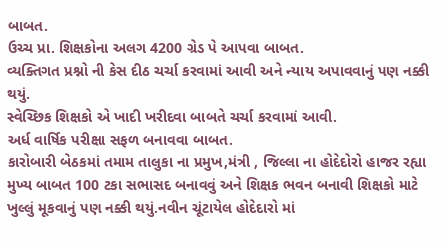બાબત.
ઉચ્ચ પ્રા. શિક્ષકોના અલગ 4200 ગ્રેડ પે આપવા બાબત.
વ્યક્તિગત પ્રશ્નો ની કેસ દીઠ ચર્ચા કરવામાં આવી અને ન્યાય અપાવવાનું પણ નક્કી થયું.
સ્વેચ્છિક શિક્ષકો એ ખાદી ખરીદવા બાબતે ચર્ચા કરવામાં આવી.
અર્ધ વાર્ષિક પરીક્ષા સફળ બનાવવા બાબત.
કારોબારી બેઠકમાં તમામ તાલુકા ના પ્રમુખ,મંત્રી , જિલ્લા ના હોદેદોરો હાજર રહ્યા મુખ્ય બાબત 100 ટકા સભાસદ બનાવવું અને શિક્ષક ભવન બનાવી શિક્ષકો માટે ખુલ્લું મૂકવાનું પણ નક્કી થયું.નવીન ચૂંટાયેલ હોદેદારો માં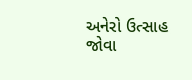અનેરો ઉત્સાહ જોવા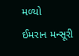મળ્યો
ઈમરાન મન્સૂરી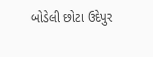બોડેલી છોટા ઉદેપુર